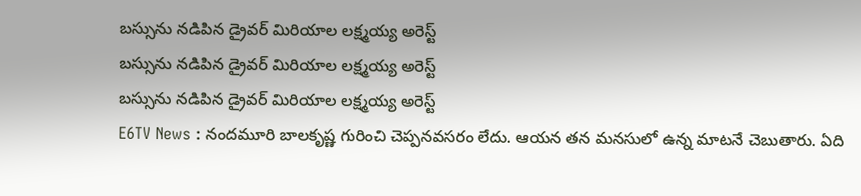బస్సును నడిపిన డ్రైవర్ మిరియాల లక్ష్మయ్య అరెస్ట్
బస్సును నడిపిన డ్రైవర్ మిరియాల లక్ష్మయ్య అరెస్ట్
బస్సును నడిపిన డ్రైవర్ మిరియాల లక్ష్మయ్య అరెస్ట్
E6TV News : నందమూరి బాలకృష్ణ గురించి చెప్పనవసరం లేదు. ఆయన తన మనసులో ఉన్న మాటనే చెబుతారు. ఏది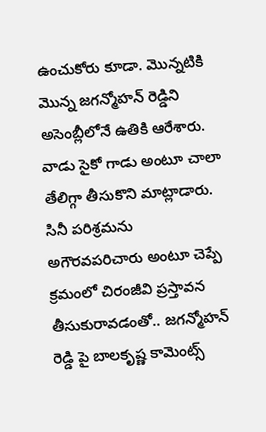ఉంచుకోరు కూడా. మొన్నటికి మొన్న జగన్మోహన్ రెడ్డిని అసెంబ్లీలోనే ఉతికి ఆరేశారు. వాడు సైకో గాడు అంటూ చాలా తేలిగ్గా తీసుకొని మాట్లాడారు. సినీ పరిశ్రమను అగౌరవపరిచారు అంటూ చెప్పే క్రమంలో చిరంజీవి ప్రస్తావన తీసుకురావడంతో.. జగన్మోహన్ రెడ్డి పై బాలకృష్ణ కామెంట్స్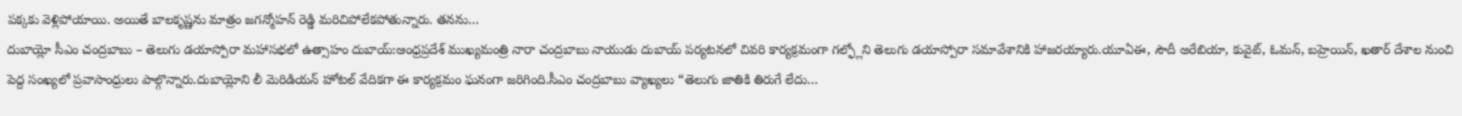పక్కకు వెళ్లిపోయాయి. అయితే బాలకృష్ణను మాత్రం జగన్మోహన్ రెడ్డి మరిచిపోలేకపోతున్నారు. తనను…
దుబాయ్లో సీఎం చంద్రబాబు – తెలుగు డయాస్పోరా మహాసభలో ఉత్సాహం దుబాయ్:ఆంధ్రప్రదేశ్ ముఖ్యమంత్రి నారా చంద్రబాబు నాయుడు దుబాయ్ పర్యటనలో చివరి కార్యక్రమంగా గల్ఫ్లోని తెలుగు డయాస్పోరా సమావేశానికి హాజరయ్యారు.యూఏఈ, సౌదీ అరేబియా, కువైట్, ఓమన్, బహ్రెయిన్, ఖతార్ దేశాల నుంచి పెద్ద సంఖ్యలో ప్రవాసాంధ్రులు పాల్గొన్నారు.దుబాయ్లోని లీ మెరిడియన్ హోటల్ వేదికగా ఈ కార్యక్రమం ఘనంగా జరిగింది.సీఎం చంద్రబాబు వ్యాఖ్యలు “తెలుగు జాతికి తిరుగే లేదు…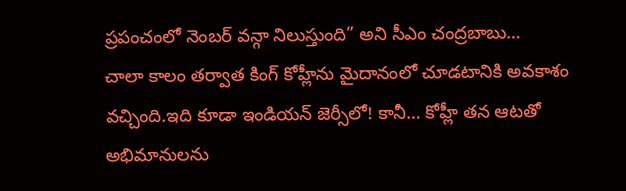ప్రపంచంలో నెంబర్ వన్గా నిలుస్తుంది” అని సీఎం చంద్రబాబు…
చాలా కాలం తర్వాత కింగ్ కోహ్లీను మైదానంలో చూడటానికి అవకాశం వచ్చింది.ఇది కూడా ఇండియన్ జెర్సీలో! కానీ… కోహ్లీ తన ఆటతో అభిమానులను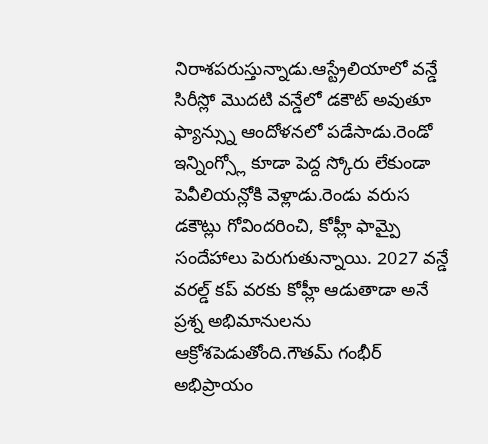నిరాశపరుస్తున్నాడు.ఆస్ట్రేలియాలో వన్డే సిరీస్లో మొదటి వన్డేలో డకౌట్ అవుతూ ఫ్యాన్స్ను ఆందోళనలో పడేసాడు.రెండో ఇన్నింగ్స్లో కూడా పెద్ద స్కోరు లేకుండా పెవీలియన్లోకి వెళ్లాడు.రెండు వరుస డకౌట్లు గోవిందరించి, కోహ్లీ ఫామ్పై సందేహాలు పెరుగుతున్నాయి. 2027 వన్డే వరల్డ్ కప్ వరకు కోహ్లీ ఆడుతాడా అనే ప్రశ్న అభిమానులను ఆక్రోశపెడుతోంది.గౌతమ్ గంభీర్ అభిప్రాయం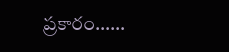ప్రకారం……